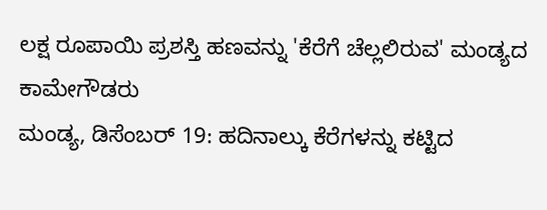ಲಕ್ಷ ರೂಪಾಯಿ ಪ್ರಶಸ್ತಿ ಹಣವನ್ನು 'ಕೆರೆಗೆ ಚೆಲ್ಲಲಿರುವ' ಮಂಡ್ಯದ ಕಾಮೇಗೌಡರು
ಮಂಡ್ಯ, ಡಿಸೆಂಬರ್ 19: ಹದಿನಾಲ್ಕು ಕೆರೆಗಳನ್ನು ಕಟ್ಟಿದ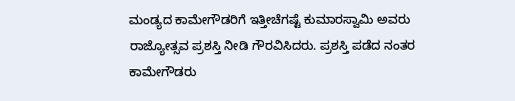ಮಂಡ್ಯದ ಕಾಮೇಗೌಡರಿಗೆ ಇತ್ತೀಚೆಗಷ್ಟೆ ಕುಮಾರಸ್ವಾಮಿ ಅವರು ರಾಜ್ಯೋತ್ಸವ ಪ್ರಶಸ್ತಿ ನೀಡಿ ಗೌರವಿಸಿದರು. ಪ್ರಶಸ್ತಿ ಪಡೆದ ನಂತರ ಕಾಮೇಗೌಡರು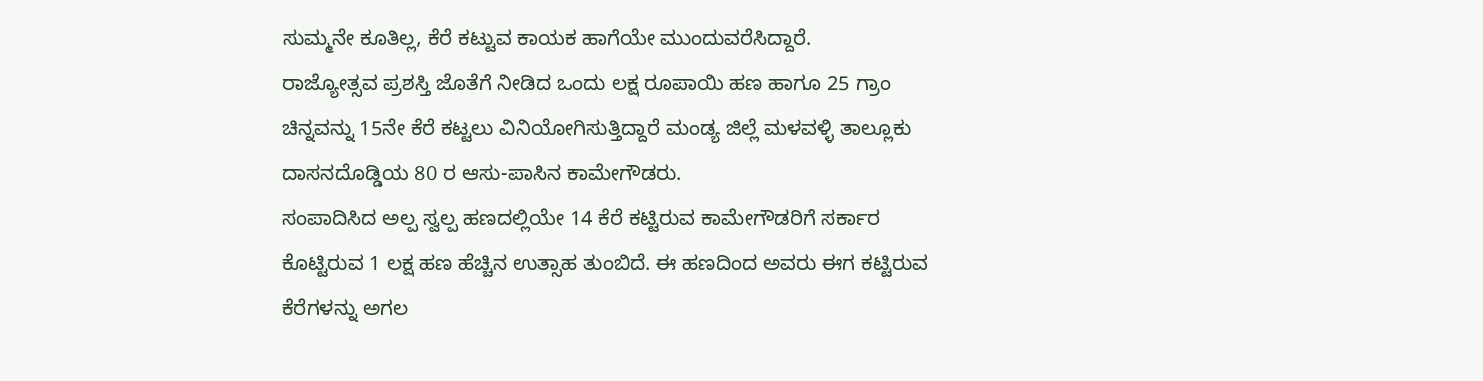ಸುಮ್ಮನೇ ಕೂತಿಲ್ಲ, ಕೆರೆ ಕಟ್ಟುವ ಕಾಯಕ ಹಾಗೆಯೇ ಮುಂದುವರೆಸಿದ್ದಾರೆ.
ರಾಜ್ಯೋತ್ಸವ ಪ್ರಶಸ್ತಿ ಜೊತೆಗೆ ನೀಡಿದ ಒಂದು ಲಕ್ಷ ರೂಪಾಯಿ ಹಣ ಹಾಗೂ 25 ಗ್ರಾಂ ಚಿನ್ನವನ್ನು 15ನೇ ಕೆರೆ ಕಟ್ಟಲು ವಿನಿಯೋಗಿಸುತ್ತಿದ್ದಾರೆ ಮಂಡ್ಯ ಜಿಲ್ಲೆ ಮಳವಳ್ಳಿ ತಾಲ್ಲೂಕು ದಾಸನದೊಡ್ಡಿಯ 80 ರ ಆಸು-ಪಾಸಿನ ಕಾಮೇಗೌಡರು.
ಸಂಪಾದಿಸಿದ ಅಲ್ಪ ಸ್ವಲ್ಪ ಹಣದಲ್ಲಿಯೇ 14 ಕೆರೆ ಕಟ್ಟಿರುವ ಕಾಮೇಗೌಡರಿಗೆ ಸರ್ಕಾರ ಕೊಟ್ಟಿರುವ 1 ಲಕ್ಷ ಹಣ ಹೆಚ್ಚಿನ ಉತ್ಸಾಹ ತುಂಬಿದೆ. ಈ ಹಣದಿಂದ ಅವರು ಈಗ ಕಟ್ಟಿರುವ ಕೆರೆಗಳನ್ನು ಅಗಲ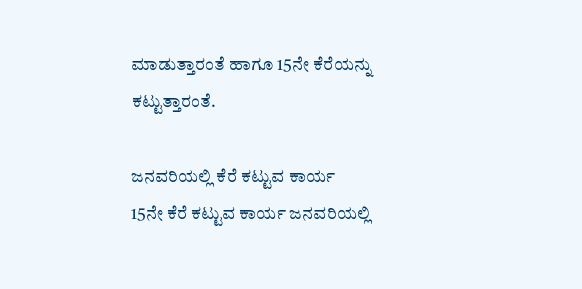ಮಾಡುತ್ತಾರಂತೆ ಹಾಗೂ 15ನೇ ಕೆರೆಯನ್ನು ಕಟ್ಟುತ್ತಾರಂತೆ.

ಜನವರಿಯಲ್ಲಿ ಕೆರೆ ಕಟ್ಟುವ ಕಾರ್ಯ
15ನೇ ಕೆರೆ ಕಟ್ಟುವ ಕಾರ್ಯ ಜನವರಿಯಲ್ಲಿ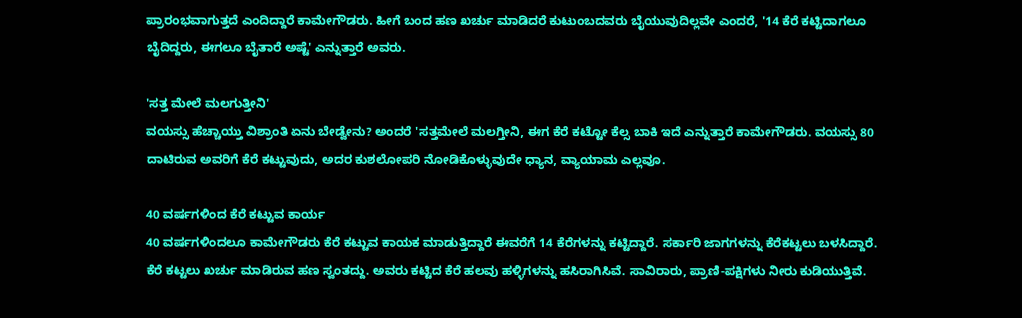ಪ್ರಾರಂಭವಾಗುತ್ತದೆ ಎಂದಿದ್ದಾರೆ ಕಾಮೇಗೌಡರು. ಹೀಗೆ ಬಂದ ಹಣ ಖರ್ಚು ಮಾಡಿದರೆ ಕುಟುಂಬದವರು ಬೈಯುವುದಿಲ್ಲವೇ ಎಂದರೆ, '14 ಕೆರೆ ಕಟ್ಟಿದಾಗಲೂ ಬೈದಿದ್ದರು, ಈಗಲೂ ಬೈತಾರೆ ಅಷ್ಟೆ' ಎನ್ನುತ್ತಾರೆ ಅವರು.

'ಸತ್ತ ಮೇಲೆ ಮಲಗುತ್ತೀನಿ'
ವಯಸ್ಸು ಹೆಚ್ಚಾಯ್ತು ವಿಶ್ರಾಂತಿ ಏನು ಬೇಡ್ವೇನು? ಅಂದರೆ 'ಸತ್ತಮೇಲೆ ಮಲಗ್ತೀನಿ, ಈಗ ಕೆರೆ ಕಟ್ಟೋ ಕೆಲ್ಸ ಬಾಕಿ ಇದೆ ಎನ್ನುತ್ತಾರೆ ಕಾಮೇಗೌಡರು. ವಯಸ್ಸು 80 ದಾಟಿರುವ ಅವರಿಗೆ ಕೆರೆ ಕಟ್ಟುವುದು, ಅದರ ಕುಶಲೋಪರಿ ನೋಡಿಕೊಳ್ಳುವುದೇ ಧ್ಯಾನ, ವ್ಯಾಯಾಮ ಎಲ್ಲವೂ.

40 ವರ್ಷಗಳಿಂದ ಕೆರೆ ಕಟ್ಟುವ ಕಾರ್ಯ
40 ವರ್ಷಗಳಿಂದಲೂ ಕಾಮೇಗೌಡರು ಕೆರೆ ಕಟ್ಟುವ ಕಾಯಕ ಮಾಡುತ್ತಿದ್ದಾರೆ ಈವರೆಗೆ 14 ಕೆರೆಗಳನ್ನು ಕಟ್ಟಿದ್ದಾರೆ. ಸರ್ಕಾರಿ ಜಾಗಗಳನ್ನು ಕೆರೆಕಟ್ಟಲು ಬಳಸಿದ್ದಾರೆ. ಕೆರೆ ಕಟ್ಟಲು ಖರ್ಚು ಮಾಡಿರುವ ಹಣ ಸ್ವಂತದ್ದು. ಅವರು ಕಟ್ಟಿದ ಕೆರೆ ಹಲವು ಹಳ್ಳಿಗಳನ್ನು ಹಸಿರಾಗಿಸಿವೆ. ಸಾವಿರಾರು, ಪ್ರಾಣಿ-ಪಕ್ಷಿಗಳು ನೀರು ಕುಡಿಯುತ್ತಿವೆ.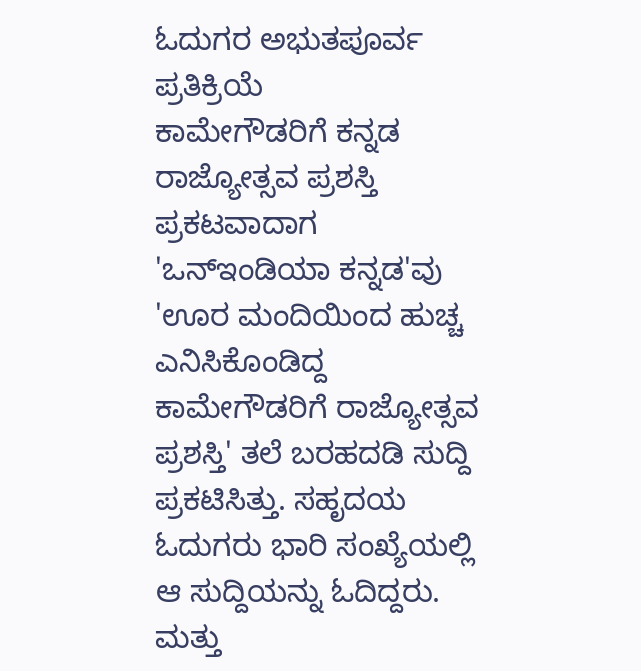ಓದುಗರ ಅಭುತಪೂರ್ವ ಪ್ರತಿಕ್ರಿಯೆ
ಕಾಮೇಗೌಡರಿಗೆ ಕನ್ನಡ ರಾಜ್ಯೋತ್ಸವ ಪ್ರಶಸ್ತಿ ಪ್ರಕಟವಾದಾಗ 'ಒನ್ಇಂಡಿಯಾ ಕನ್ನಡ'ವು 'ಊರ ಮಂದಿಯಿಂದ ಹುಚ್ಚ ಎನಿಸಿಕೊಂಡಿದ್ದ ಕಾಮೇಗೌಡರಿಗೆ ರಾಜ್ಯೋತ್ಸವ ಪ್ರಶಸ್ತಿ' ತಲೆ ಬರಹದಡಿ ಸುದ್ದಿ ಪ್ರಕಟಿಸಿತ್ತು. ಸಹೃದಯ ಓದುಗರು ಭಾರಿ ಸಂಖ್ಯೆಯಲ್ಲಿ ಆ ಸುದ್ದಿಯನ್ನು ಓದಿದ್ದರು. ಮತ್ತು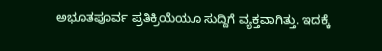ಅಭೂತಪೂರ್ವ ಪ್ರತಿಕ್ರಿಯೆಯೂ ಸುದ್ದಿಗೆ ವ್ಯಕ್ತವಾಗಿತ್ತು. ಇದಕ್ಕೆ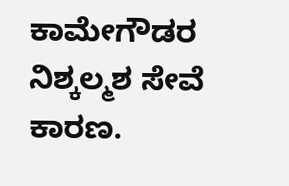ಕಾಮೇಗೌಡರ ನಿಶ್ಕಲ್ಮಶ ಸೇವೆ ಕಾರಣ.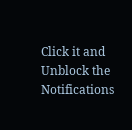Click it and Unblock the Notifications